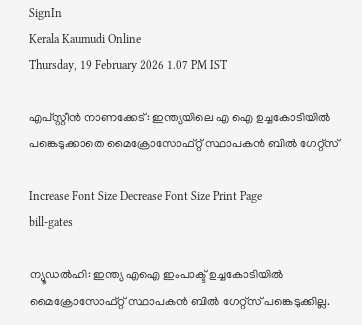SignIn
Kerala Kaumudi Online
Thursday, 19 February 2026 1.07 PM IST

എപ്‌സ്റ്റീൻ നാണക്കേട്: ഇന്ത്യയിലെ എ ഐ ഉച്ചകോടിയിൽ പങ്കെടുക്കാതെ മൈക്രോസോഫ്റ്റ് സ്ഥാപകൻ ബിൽ ഗേറ്റ്സ്

Increase Font Size Decrease Font Size Print Page
bill-gates

ന്യൂഡൽഹി: ഇന്ത്യ എഐ ഇംപാക്ട് ഉച്ചകോടിയിൽ മൈക്രോസോഫ്റ്റ് സ്ഥാപകൻ ബിൽ ഗേറ്റ്സ് പങ്കെടുക്കില്ല.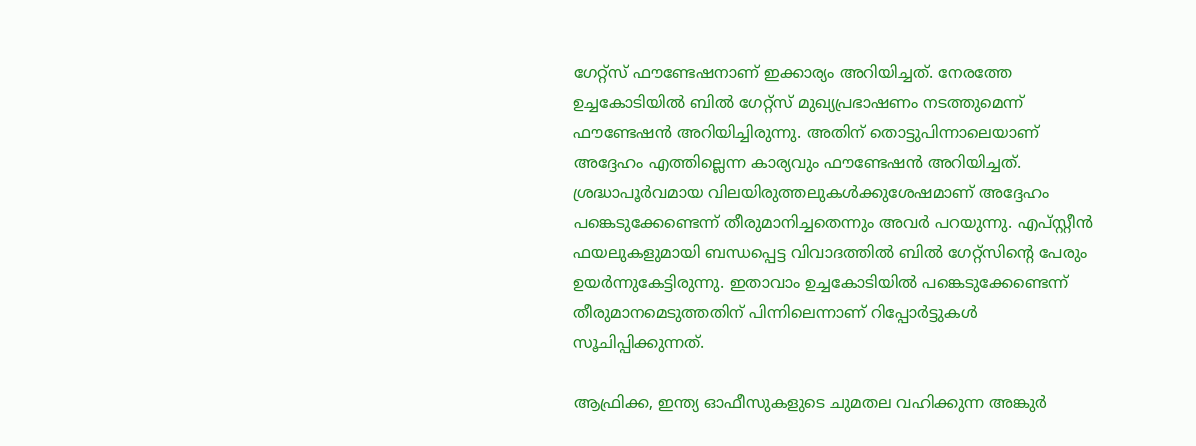ഗേറ്റ്സ് ഫൗണ്ടേഷനാണ് ഇക്കാര്യം അറിയിച്ചത്. നേരത്തേ ഉച്ചകോടിയിൽ ബിൽ ഗേറ്റ്സ് മുഖ്യപ്രഭാഷണം നടത്തുമെന്ന് ഫൗണ്ടേഷൻ അറിയിച്ചിരുന്നു. അതിന് തൊട്ടുപിന്നാലെയാണ് അദ്ദേഹം എത്തില്ലെന്ന കാര്യവും ഫൗണ്ടേഷൻ അറിയിച്ചത്. ശ്രദ്ധാപൂർവമായ വിലയിരുത്തലുകൾക്കുശേഷമാണ് അദ്ദേഹം പങ്കെടുക്കേണ്ടെന്ന് തീരുമാനിച്ചതെന്നും അവർ പറയുന്നു. എപ്‌സ്റ്റീൻ ഫയലുകളുമായി ബന്ധപ്പെട്ട വിവാദത്തിൽ ബിൽ ഗേറ്റ്സിന്റെ പേരും ഉയർന്നുകേട്ടിരുന്നു. ഇതാവാം ഉച്ചകോടിയിൽ പങ്കെടുക്കേണ്ടെന്ന് തീരുമാനമെടുത്തതിന് പിന്നിലെന്നാണ് റിപ്പോർട്ടുകൾ സൂചിപ്പിക്കുന്നത്.

ആഫ്രിക്ക, ഇന്ത്യ ഓഫീസുകളുടെ ചുമതല വഹിക്കുന്ന അങ്കുർ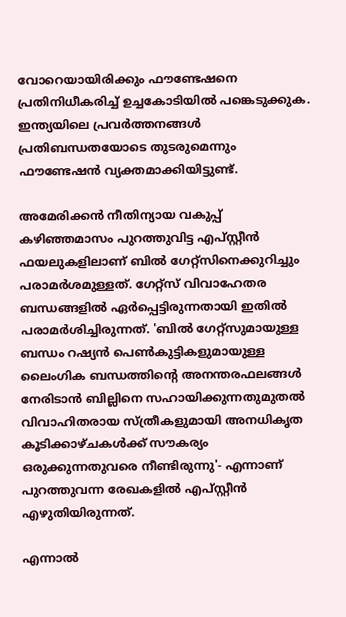വോറെയായിരിക്കും ഫൗണ്ടേഷനെ പ്രതിനിധീകരിച്ച് ഉച്ചകോടിയിൽ പങ്കെടുക്കുക. ഇന്ത്യയിലെ പ്രവർത്തനങ്ങൾ പ്രതിബന്ധതയോടെ തുടരുമെന്നും ഫൗണ്ടേഷൻ വ്യക്തമാക്കിയിട്ടുണ്ട്.

അമേരിക്കൻ നീതിന്യായ വകുപ്പ് കഴിഞ്ഞമാസം പുറത്തുവിട്ട എപ്‌സ്റ്റീൻ ഫയലുകളിലാണ് ബിൽ ഗേറ്റ്സിനെക്കുറിച്ചും പരാമർശമുള്ളത്. ഗേറ്റ്‌സ് വിവാഹേതര ബന്ധങ്ങളിൽ ഏർപ്പെട്ടിരുന്നതായി ഇതിൽ പരാമർശിച്ചിരുന്നത്. 'ബിൽ ഗേറ്റ്സുമായുള്ള ബന്ധം റഷ്യൻ പെൺകുട്ടികളുമായുള്ള ലൈംഗിക ബന്ധത്തിന്റെ അനന്തരഫലങ്ങൾ നേരിടാൻ ബില്ലിനെ സഹായിക്കുന്നതുമുതൽ വിവാഹിതരായ സ്ത്രീകളുമായി അനധികൃത കൂടിക്കാഴ്ചകൾക്ക് സൗകര്യം ഒരുക്കുന്നതുവരെ നീണ്ടിരുന്നു'- എന്നാണ് പുറത്തുവന്ന രേഖകളിൽ എപ്സ്റ്റീൻ എഴുതിയിരുന്നത്.

എന്നാൽ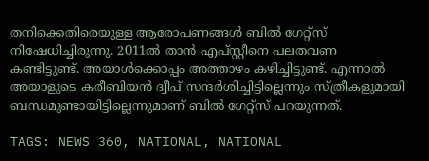തനിക്കെതിരെയുള്ള ആരോപണങ്ങൾ ബിൽ ഗേറ്റ്സ് നിഷേധിച്ചിരുന്നു. 2011ൽ താൻ എപ്‌സ്റ്റീനെ പലതവണ കണ്ടിട്ടുണ്ട്. അയാൾക്കൊപ്പം അത്താഴം കഴിച്ചിട്ടുണ്ട്. എന്നാൽ അയാളുടെ കരീബിയൻ ദ്വീപ് സന്ദർശിച്ചിട്ടില്ലെന്നും സ്ത്രീകളുമായി ബന്ധമുണ്ടായിട്ടില്ലെന്നുമാണ് ബിൽ ഗേറ്റ്സ് പറയുന്നത്.

TAGS: NEWS 360, NATIONAL, NATIONAL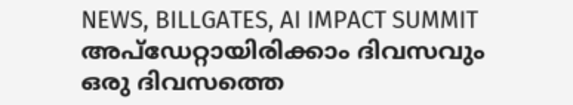NEWS, BILLGATES, AI IMPACT SUMMIT
അപ്ഡേറ്റായിരിക്കാം ദിവസവും
ഒരു ദിവസത്തെ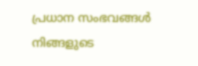പ്രധാന സംഭവങ്ങൾ നിങ്ങളുടെ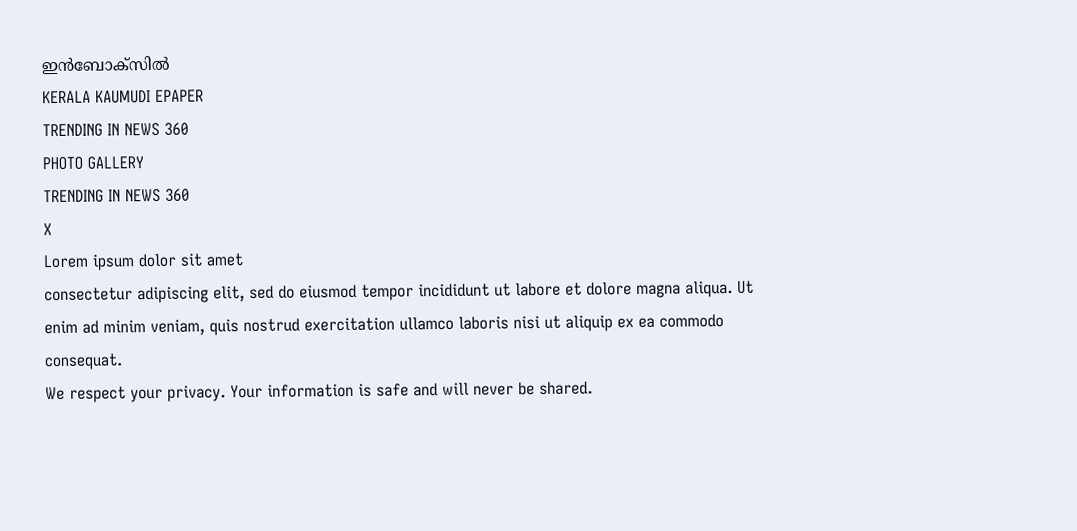ഇൻബോക്സിൽ
KERALA KAUMUDI EPAPER
TRENDING IN NEWS 360
PHOTO GALLERY
TRENDING IN NEWS 360
X
Lorem ipsum dolor sit amet
consectetur adipiscing elit, sed do eiusmod tempor incididunt ut labore et dolore magna aliqua. Ut enim ad minim veniam, quis nostrud exercitation ullamco laboris nisi ut aliquip ex ea commodo consequat.
We respect your privacy. Your information is safe and will never be shared.